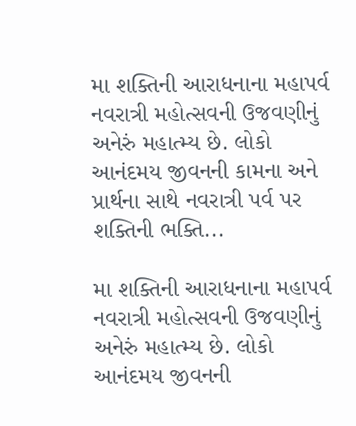મા શક્તિની આરાધનાના મહાપર્વ નવરાત્રી મહોત્સવની ઉજવણીનું અનેરું મહાત્મ્ય છે. લોકો આનંદમય જીવનની કામના અને પ્રાર્થના સાથે નવરાત્રી પર્વ પર શક્તિની ભક્તિ...

મા શક્તિની આરાધનાના મહાપર્વ નવરાત્રી મહોત્સવની ઉજવણીનું અનેરું મહાત્મ્ય છે. લોકો આનંદમય જીવનની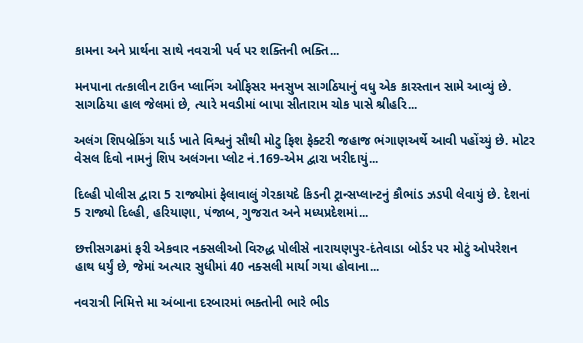કામના અને પ્રાર્થના સાથે નવરાત્રી પર્વ પર શક્તિની ભક્તિ...

મનપાના તત્કાલીન ટાઉન પ્લાનિંગ ઓફિસર મનસુખ સાગઠિયાનું વધુ એક કારસ્તાન સામે આવ્યું છે. સાગઠિયા હાલ જેલમાં છે, ત્યારે મવડીમાં બાપા સીતારામ ચોક પાસે શ્રીહરિ...

અલંગ શિપબ્રેકિંગ યાર્ડ ખાતે વિશ્વનું સૌથી મોટુ ફિશ ફેક્ટરી જહાજ ભંગાણઅર્થે આવી પહોંચ્યું છે. મોટર વેસલ દિવો નામનું શિપ અલંગના પ્લોટ નં.169-એમ દ્વારા ખરીદાયું...

દિલ્હી પોલીસ દ્વારા 5 રાજ્યોમાં ફેલાવાલું ગેરકાયદે કિડની ટ્રાન્સપ્લાન્ટનું કૌભાંડ ઝડપી લેવાયું છે. દેશનાં 5 રાજ્યો દિલ્હી, હરિયાણા, પંજાબ, ગુજરાત અને મધ્યપ્રદેશમાં...

છત્તીસગઢમાં ફરી એકવાર નક્સલીઓ વિરુદ્ધ પોલીસે નારાયણપુર-દંતેવાડા બોર્ડર પર મોટું ઓપરેશન હાથ ધર્યું છે, જેમાં અત્યાર સુધીમાં 40 નક્સલી માર્યા ગયા હોવાના...

નવરાત્રી નિમિત્તે મા અંબાના દરબારમાં ભક્તોની ભારે ભીડ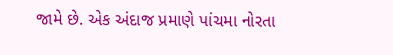જામે છે. એક અંદાજ પ્રમાણે પાંચમા નોરતા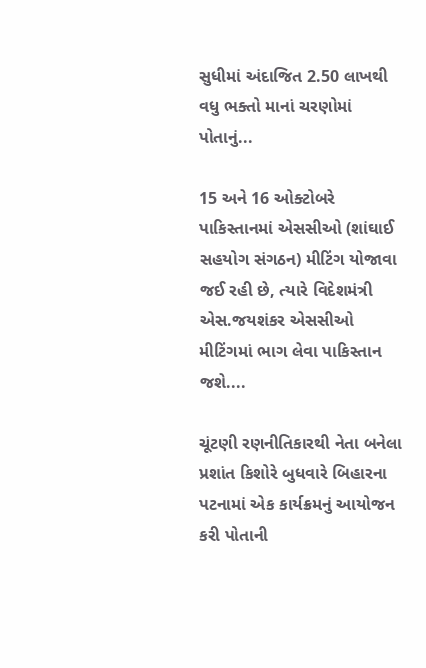સુધીમાં અંદાજિત 2.50 લાખથી વધુ ભક્તો માનાં ચરણોમાં પોતાનું...

15 અને 16 ઓક્ટોબરે પાકિસ્તાનમાં એસસીઓ (શાંઘાઈ સહયોગ સંગઠન) મીટિંગ યોજાવા જઈ રહી છે, ત્યારે વિદેશમંત્રી એસ.જયશંકર એસસીઓ મીટિંગમાં ભાગ લેવા પાકિસ્તાન જશે....

ચૂંટણી રણનીતિકારથી નેતા બનેલા પ્રશાંત કિશોરે બુધવારે બિહારના પટનામાં એક કાર્યક્રમનું આયોજન કરી પોતાની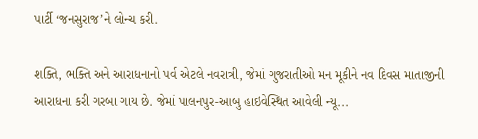પાર્ટી ‘જનસુરાજ’ને લોન્ચ કરી.

શક્તિ, ભક્તિ અને આરાધનાનો પર્વ એટલે નવરાત્રી, જેમાં ગુજરાતીઓ મન મૂકીને નવ દિવસ માતાજીની આરાધના કરી ગરબા ગાય છે. જેમાં પાલનપુર-આબુ હાઇવેસ્થિત આવેલી ન્યૂ...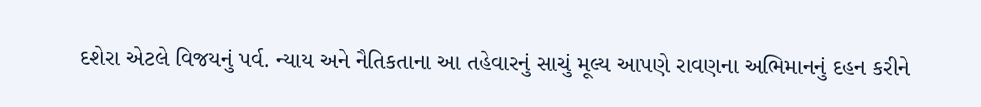દશેરા એટલે વિજયનું પર્વ. ન્યાય અને નૈતિકતાના આ તહેવારનું સાચું મૂલ્ય આપણે રાવણના અભિમાનનું દહન કરીને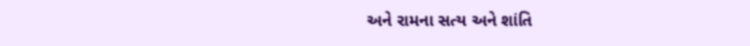અને રામના સત્ય અને શાંતિ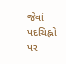જેવાં પદચિહ્નો પર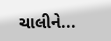ચાલીને...